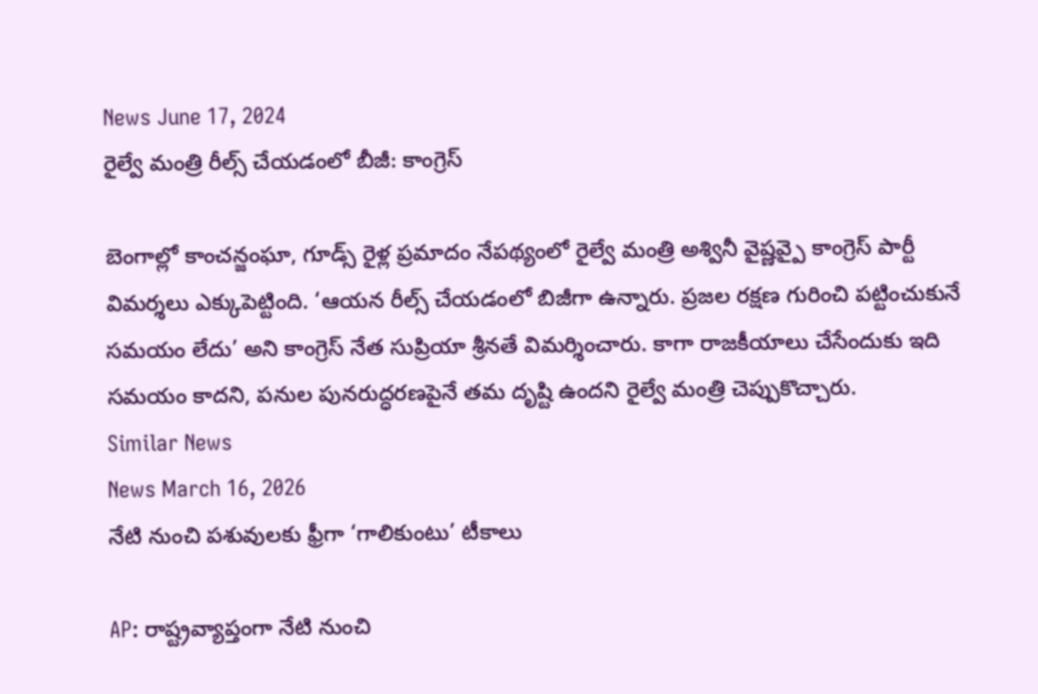News June 17, 2024
రైల్వే మంత్రి రీల్స్ చేయడంలో బీజీ: కాంగ్రెస్

బెంగాల్లో కాంచన్జంఘా, గూడ్స్ రైళ్ల ప్రమాదం నేపథ్యంలో రైల్వే మంత్రి అశ్వినీ వైష్ణవ్పై కాంగ్రెస్ పార్టీ విమర్శలు ఎక్కుపెట్టింది. ‘ఆయన రీల్స్ చేయడంలో బిజీగా ఉన్నారు. ప్రజల రక్షణ గురించి పట్టించుకునే సమయం లేదు’ అని కాంగ్రెస్ నేత సుప్రియా శ్రీనతే విమర్శించారు. కాగా రాజకీయాలు చేసేందుకు ఇది సమయం కాదని, పనుల పునరుద్ధరణపైనే తమ దృష్టి ఉందని రైల్వే మంత్రి చెప్పుకొచ్చారు.
Similar News
News March 16, 2026
నేటి నుంచి పశువులకు ఫ్రీగా ‘గాలికుంటు’ టీకాలు

AP: రాష్ట్రవ్యాప్తంగా నేటి నుంచి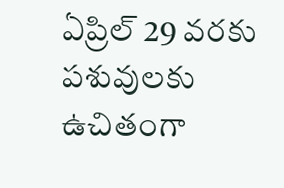ఏప్రిల్ 29 వరకు పశువులకు ఉచితంగా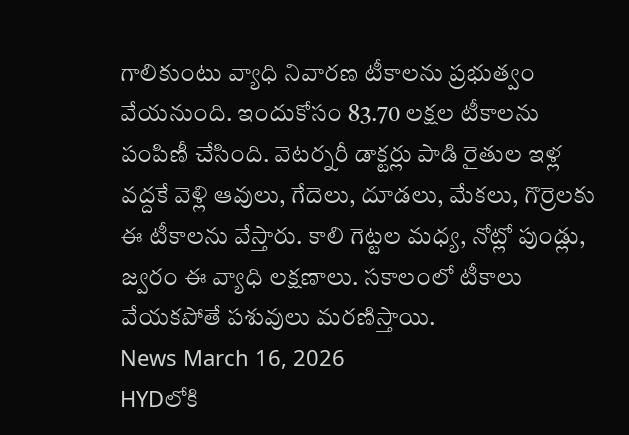గాలికుంటు వ్యాధి నివారణ టీకాలను ప్రభుత్వం వేయనుంది. ఇందుకోసం 83.70 లక్షల టీకాలను పంపిణీ చేసింది. వెటర్నరీ డాక్టర్లు పాడి రైతుల ఇళ్ల వద్దకే వెళ్లి ఆవులు, గేదెలు, దూడలు, మేకలు, గొర్రెలకు ఈ టీకాలను వేస్తారు. కాలి గెట్టల మధ్య, నోట్లో పుండ్లు, జ్వరం ఈ వ్యాధి లక్షణాలు. సకాలంలో టీకాలు వేయకపోతే పశువులు మరణిస్తాయి.
News March 16, 2026
HYDలోకి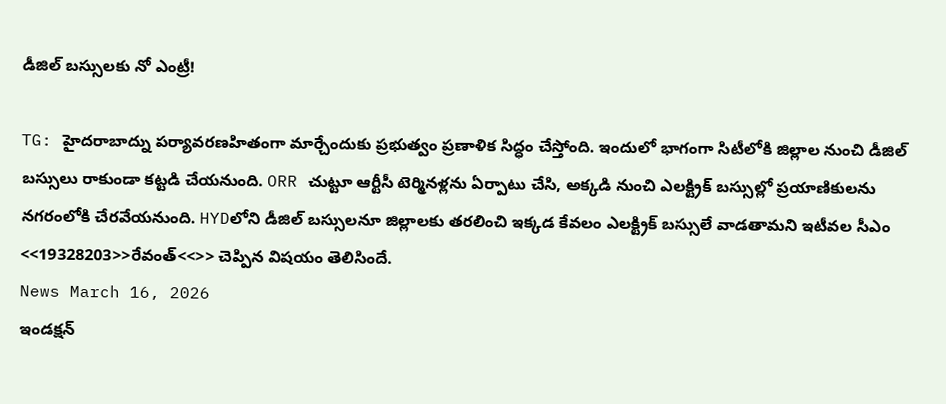డీజిల్ బస్సులకు నో ఎంట్రీ!

TG: హైదరాబాద్ను పర్యావరణహితంగా మార్చేందుకు ప్రభుత్వం ప్రణాళిక సిద్ధం చేస్తోంది. ఇందులో భాగంగా సిటీలోకి జిల్లాల నుంచి డీజిల్ బస్సులు రాకుండా కట్టడి చేయనుంది. ORR చుట్టూ ఆర్టీసీ టెర్మినళ్లను ఏర్పాటు చేసి, అక్కడి నుంచి ఎలక్ట్రిక్ బస్సుల్లో ప్రయాణికులను నగరంలోకి చేరవేయనుంది. HYDలోని డీజిల్ బస్సులనూ జిల్లాలకు తరలించి ఇక్కడ కేవలం ఎలక్ట్రిక్ బస్సులే వాడతామని ఇటీవల సీఎం <<19328203>>రేవంత్<<>> చెప్పిన విషయం తెలిసిందే.
News March 16, 2026
ఇండక్షన్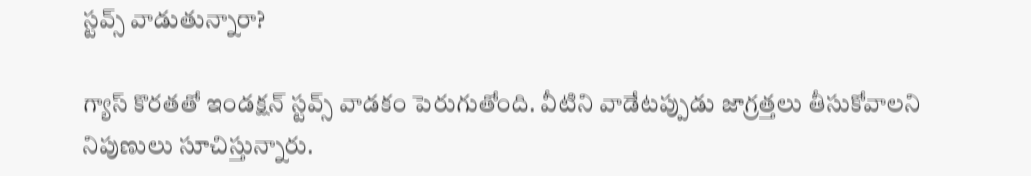స్టవ్స్ వాడుతున్నారా?

గ్యాస్ కొరతతో ఇండక్షన్ స్టవ్స్ వాడకం పెరుగుతోంది. వీటిని వాడేటప్పుడు జాగ్రత్తలు తీసుకోవాలని నిపుణులు సూచిస్తున్నారు.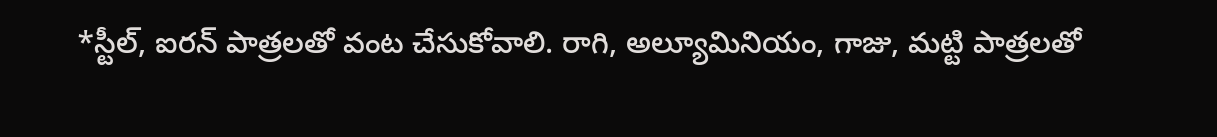*స్టీల్, ఐరన్ పాత్రలతో వంట చేసుకోవాలి. రాగి, అల్యూమినియం, గాజు, మట్టి పాత్రలతో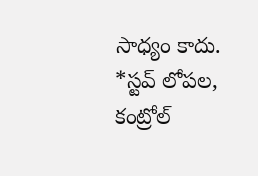సాధ్యం కాదు.
*స్టవ్ లోపల, కంట్రోల్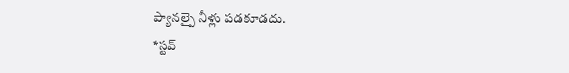ప్యానల్పై నీళ్లు పడకూడదు.
*స్టవ్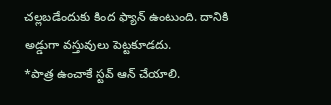చల్లబడేందుకు కింద ఫ్యాన్ ఉంటుంది. దానికి అడ్డుగా వస్తువులు పెట్టకూడదు.
*పాత్ర ఉంచాకే స్టవ్ ఆన్ చేయాలి.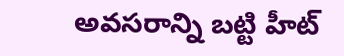అవసరాన్ని బట్టి హీట్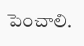పెంచాలి.